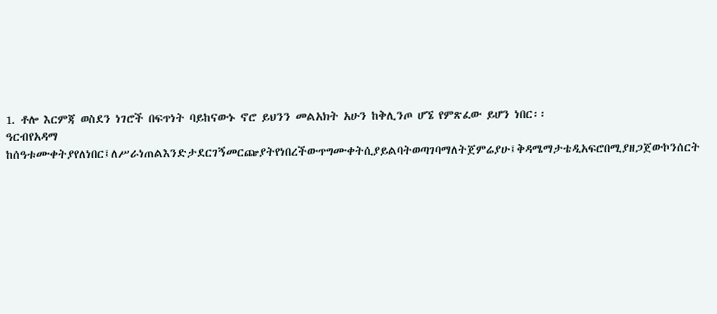1. ቶሎ እርምጃ ወስደን ነገሮች በፍጥነት ባይከናውኑ ኖሮ ይህንን መልአክት አሁን ከቅሊንጦ ሆኜ የምጽፈው ይሆን ነበር፡፡
ዓርብየአዳማ ከሰዓቱሙቀትያየለነበር፤ለሥራነጠልእንድታደርገኝመርጬያትየነበረችውጥግሙቀትሲያይልባትወጣገባማለትጀምሬያሁ፤ቅዳሜማታቴዲአፍሮበሚያዘጋጀውኮንሰርት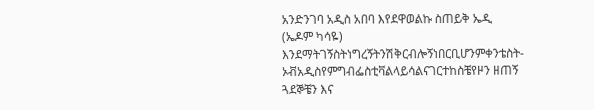አንድንገባ አዲስ አበባ እየደዋወልኩ ስጠይቅ ኤዲ (ኤዶም ካሳዬ) እንደማትገኝስትነግረኝትንሽቅርብሎኝነበርቢሆንምቀንቴስት-ኦቭአዲስየምግብፌስቲቫልላይሳልናገርተከስቼየዞን ዘጠኝ ጓደኞቼን እና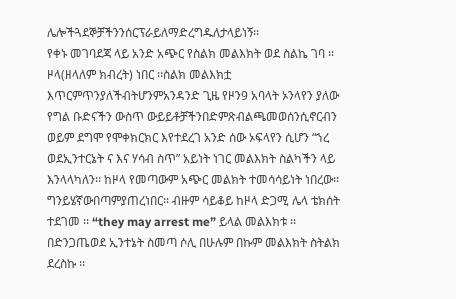ሌሎችጓደኞቻችንንሰርፕራይለማድረግዱለታላይነኝ፡፡
የቀኑ መገባደጃ ላይ አንድ አጭር የስልክ መልእክት ወደ ስልኬ ገባ ፡፡ዞላ(ዘላለም ክብረት) ነበር ፡፡ስልክ መልእክቷ እጥርምጥንያለችብትሆንምአንዳንድ ጊዜ የዞን9 አባላት ኦንላየን ያለው የግል ቡድናችን ውስጥ ውይይቶቻችንበድምጽብልጫመወሰንሲኖርብን ወይም ደግሞ የሞቀክርክር እየተደረገ አንድ ሰው ኦፍላየን ሲሆን “ኀረ ወደኢንተርኔት ና እና ሃሳብ ስጥ” አይነት ነገር መልእክት ስልካችን ላይ እንላላካለን፡፡ ከዞላ የመጣውም አጭር መልክት ተመሳሳይነት ነበረው፡፡ ግንይሄኛውበጣምያጠረነበር፡፡ ብዙም ሳይቆይ ከዞላ ድጋሚ ሌላ ቴክሰት ተደገመ ፡፡ “they may arrest me” ይላል መልእክቱ ፡፡በድንጋጤወደ ኢንተኔት ስመጣ ሶሊ በሁሉም በኩም መልእክት ስትልክ ደረስኩ ፡፡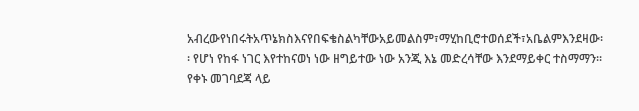አብረውየነበሩትአጥኔክስእናየበፍቄስልካቸውአይመልስም፣ማሂከቢሮተወሰደች፣አቤልምእንደዛው፡፡ የሆነ የከፋ ነገር እየተከናወነ ነው ዘግይተው ነው አንጂ እኔ መድረሳቸው እንደማይቀር ተስማማን፡፡
የቀኑ መገባደጃ ላይ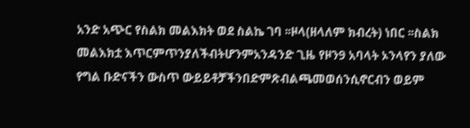አንድ አጭር የስልክ መልእክት ወደ ስልኬ ገባ ፡፡ዞላ(ዘላለም ክብረት) ነበር ፡፡ስልክ መልእክቷ እጥርምጥንያለችብትሆንምአንዳንድ ጊዜ የዞን9 አባላት ኦንላየን ያለው የግል ቡድናችን ውስጥ ውይይቶቻችንበድምጽብልጫመወሰንሲኖርብን ወይም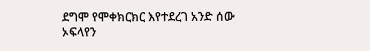ደግሞ የሞቀክርክር እየተደረገ አንድ ሰው ኦፍላየን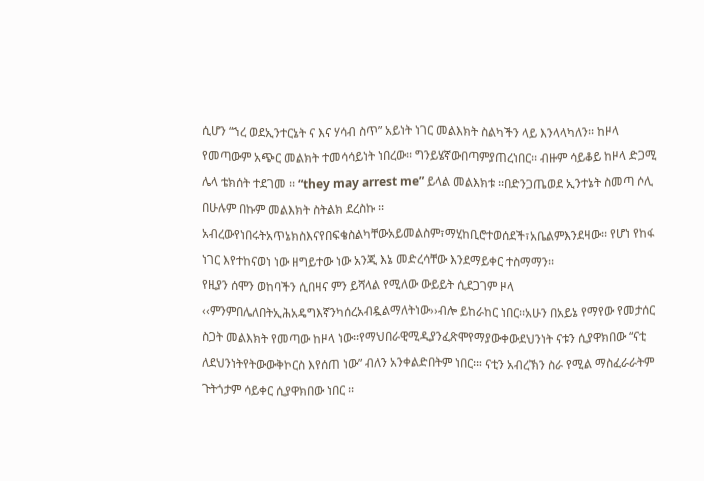ሲሆን “ኀረ ወደኢንተርኔት ና እና ሃሳብ ስጥ” አይነት ነገር መልእክት ስልካችን ላይ እንላላካለን፡፡ ከዞላ የመጣውም አጭር መልክት ተመሳሳይነት ነበረው፡፡ ግንይሄኛውበጣምያጠረነበር፡፡ ብዙም ሳይቆይ ከዞላ ድጋሚ ሌላ ቴክሰት ተደገመ ፡፡ “they may arrest me” ይላል መልእክቱ ፡፡በድንጋጤወደ ኢንተኔት ስመጣ ሶሊ በሁሉም በኩም መልእክት ስትልክ ደረስኩ ፡፡አብረውየነበሩትአጥኔክስእናየበፍቄስልካቸውአይመልስም፣ማሂከቢሮተወሰደች፣አቤልምእንደዛው፡፡ የሆነ የከፋ ነገር እየተከናወነ ነው ዘግይተው ነው አንጂ እኔ መድረሳቸው እንደማይቀር ተስማማን፡፡
የዚያን ሰሞን ወከባችን ሲበዛና ምን ይሻላል የሚለው ውይይት ሲደጋገም ዞላ ‹‹ምንምበሌለበትኢሕአዴግእኛንካሰረአብዷልማለትነው››ብሎ ይከራከር ነበር፡፡አሁን በአይኔ የማየው የመታሰር ስጋት መልእክት የመጣው ከዞላ ነው፡፡የማህበራዊሚዲያንፈጽሞየማያውቀውደህንነት ናቱን ሲያዋክበው “ናቲ ለደህንነትየትውውቅኮርስ እየሰጠ ነው” ብለን አንቀልድበትም ነበር፡። ናቲን አብረኽን ስራ የሚል ማስፈራራትም ጉትጎታም ሳይቀር ሲያዋክበው ነበር ፡፡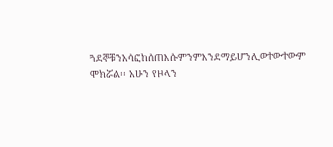ጓደኞቹንአሳፎከሰጠእሱምንምእንደማይሆንሊወተውተውም ሞክሯል፡፡ አሁን የዞላን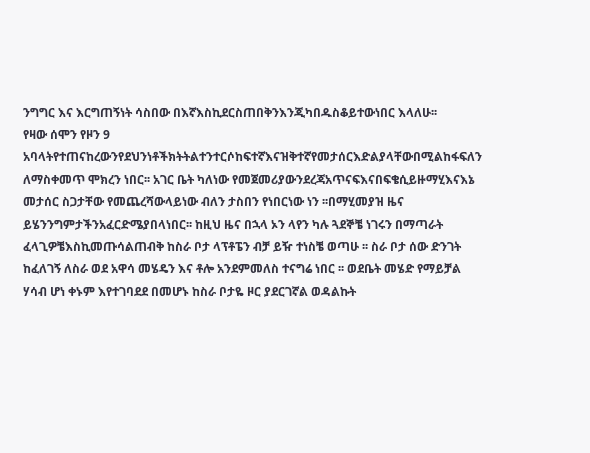ንግግር እና እርግጠኝነት ሳስበው በእኛእስኪደርስጠበቅንእንጂካበዱስቆይተውነበር እላለሁ፡፡
የዛው ሰሞን የዞን 9 አባላትየተጠናከረውንየደህንነቶችክትትልተንተርሶከፍተኛእናዝቅተኛየመታሰርእድልያላቸውበሚልከፋፍለን ለማስቀመጥ ሞክረን ነበር፡፡ አገር ቤት ካለነው የመጀመሪያውንደረጃአጥናፍእናበፍቄሲይዙማሂእናእኔ መታሰር ስጋታቸው የመጨረሻውላይነው ብለን ታስበን የነበርነው ነን ፡፡በማሂመያዝ ዜና ይሄንንግምታችንአፈርድሜያበላነበር፡፡ ከዚህ ዜና በኋላ ኦን ላየን ካሉ ጓደኞቼ ነገሩን በማጣራት ፈላጊዎቼእስኪመጡሳልጠብቅ ከስራ ቦታ ላፕቶፔን ብቻ ይዥ ተነስቼ ወጣሁ ፡፡ ስራ ቦታ ሰው ድንገት ከፈለገኝ ለስራ ወደ አዋሳ መሄዴን እና ቶሎ አንደምመለስ ተናግሬ ነበር ፡፡ ወደቤት መሄድ የማይቻል ሃሳብ ሆነ ቀኑም እየተገባደደ በመሆኑ ከስራ ቦታዬ ዞር ያደርገኛል ወዳልኩት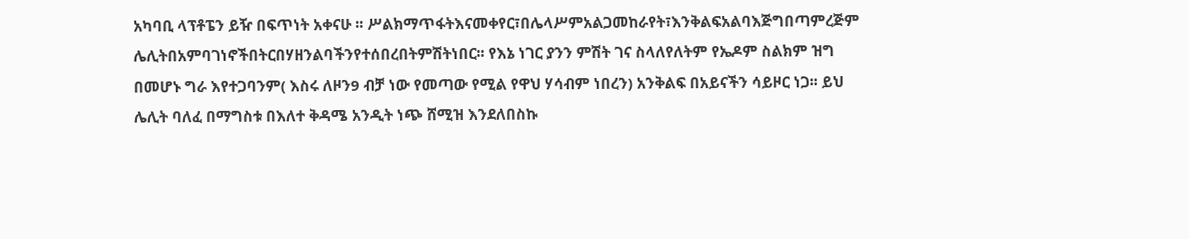አካባቢ ላፕቶፔን ይዥ በፍጥነት አቀናሁ ፡፡ ሥልክማጥፋትእናመቀየር፣በሌላሥምአልጋመከራየት፣እንቅልፍአልባእጅግበጣምረጅም ሌሊትበአምባገነኖችበትርበሃዘንልባችንየተሰበረበትምሽትነበር፡፡ የእኔ ነገር ያንን ምሽት ገና ስላለየለትም የኤዶም ስልክም ዝግ በመሆኑ ግራ እየተጋባንም( እስሩ ለዞን9 ብቻ ነው የመጣው የሚል የዋህ ሃሳብም ነበረን) አንቅልፍ በአይናችን ሳይዞር ነጋ፡፡ ይህ ሌሊት ባለፈ በማግስቱ በእለተ ቅዳሜ አንዲት ነጭ ሸሚዝ እንደለበስኩ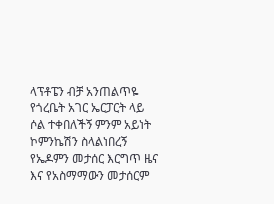ላፕቶፔን ብቻ አንጠልጥዬ የጎረቤት አገር ኤርፓርት ላይ ሶል ተቀበለችኝ ምንም አይነት ኮምንኬሽን ስላልነበረኝ የኤዶምን መታሰር እርግጥ ዜና እና የአስማማውን መታሰርም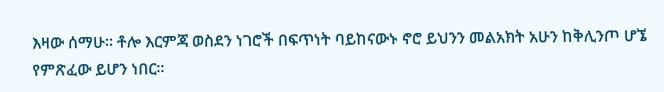እዛው ሰማሁ፡፡ ቶሎ እርምጃ ወስደን ነገሮች በፍጥነት ባይከናውኑ ኖሮ ይህንን መልአክት አሁን ከቅሊንጦ ሆኜ የምጽፈው ይሆን ነበር፡፡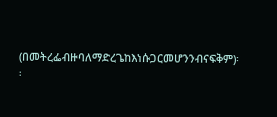(በመትረፌብዙባለማድረጌከእነሱጋርመሆንንብናፍቅም)፡፡